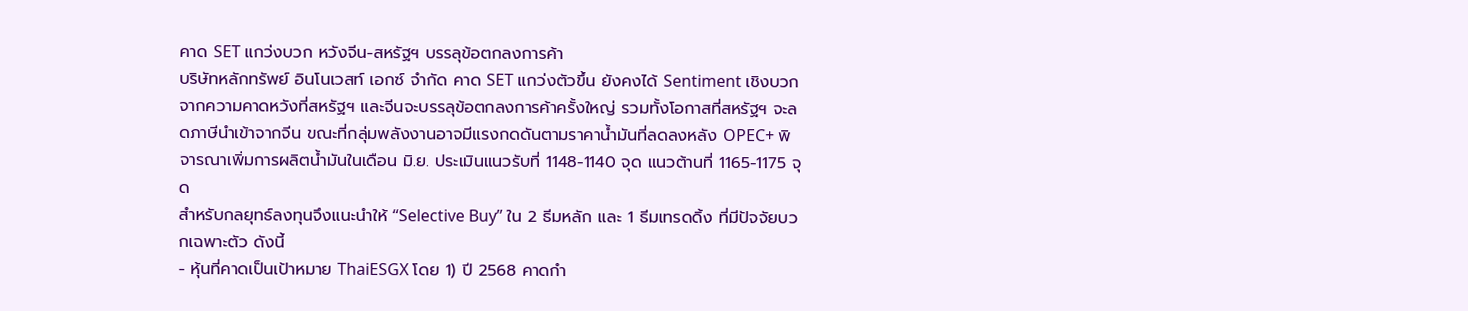คาด SET แกว่งบวก หวังจีน-สหรัฐฯ บรรลุข้อตกลงการค้า
บริษัทหลักทรัพย์ อินโนเวสท์ เอกซ์ จำกัด คาด SET แกว่งตัวขึ้น ยังคงได้ Sentiment เชิงบวกจากความคาดหวังที่สหรัฐฯ และจีนจะบรรลุข้อตกลงการค้าครั้งใหญ่ รวมทั้งโอกาสที่สหรัฐฯ จะลดภาษีนำเข้าจากจีน ขณะที่กลุ่มพลังงานอาจมีแรงกดดันตามราคาน้ำมันที่ลดลงหลัง OPEC+ พิจารณาเพิ่มการผลิตน้ำมันในเดือน มิ.ย. ประเมินแนวรับที่ 1148-1140 จุด แนวต้านที่ 1165-1175 จุด
สำหรับกลยุทธ์ลงทุนจึงแนะนำให้ “Selective Buy” ใน 2 ธีมหลัก และ 1 ธีมเทรดดิ้ง ที่มีปัจจัยบวกเฉพาะตัว ดังนี้
- หุ้นที่คาดเป็นเป้าหมาย ThaiESGX โดย 1) ปี 2568 คาดกำ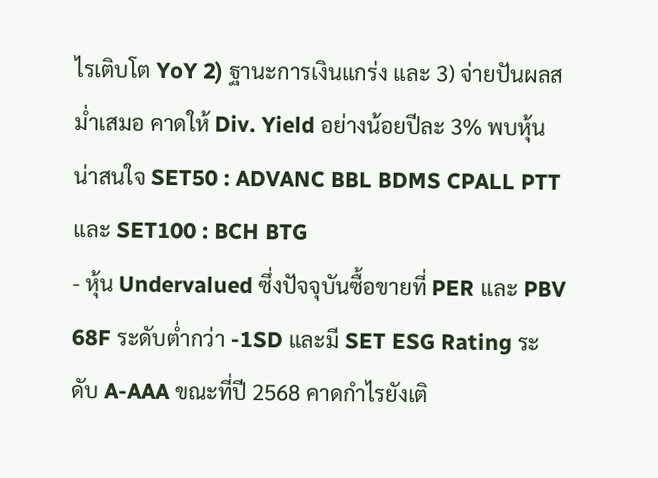ไรเติบโต YoY 2) ฐานะการเงินแกร่ง และ 3) จ่ายปันผลสม่ำเสมอ คาดให้ Div. Yield อย่างน้อยปีละ 3% พบหุ้นน่าสนใจ SET50 : ADVANC BBL BDMS CPALL PTT และ SET100 : BCH BTG
- หุ้น Undervalued ซึ่งปัจจุบันซื้อขายที่ PER และ PBV 68F ระดับต่ำกว่า -1SD และมี SET ESG Rating ระดับ A-AAA ขณะที่ปี 2568 คาดกำไรยังเติ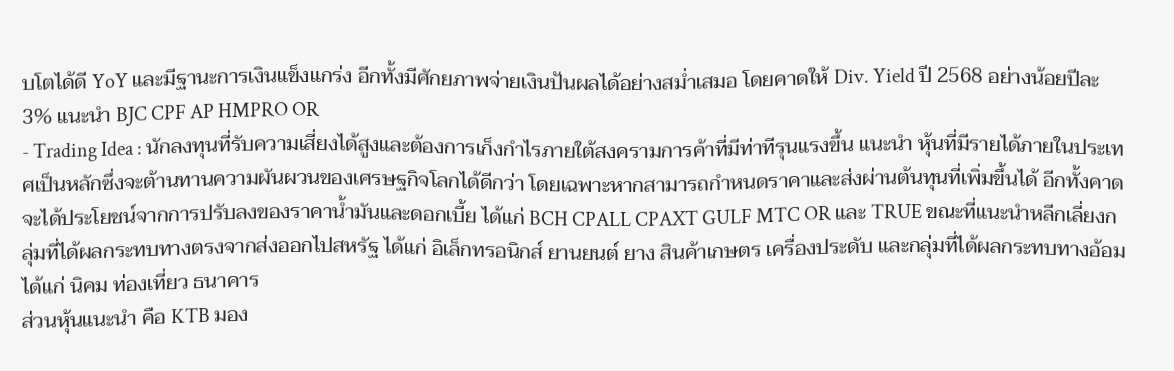บโตได้ดี YoY และมีฐานะการเงินแข็งแกร่ง อีกทั้งมีศักยภาพจ่ายเงินปันผลได้อย่างสม่ำเสมอ โดยคาดให้ Div. Yield ปี 2568 อย่างน้อยปีละ 3% แนะนำ BJC CPF AP HMPRO OR
- Trading Idea : นักลงทุนที่รับความเสี่ยงได้สูงและต้องการเก็งกำไรภายใต้สงครามการค้าที่มีท่าทีรุนแรงขึ้น แนะนำ หุ้นที่มีรายได้ภายในประเทศเป็นหลักซึ่งจะต้านทานความผันผวนของเศรษฐกิจโลกได้ดีกว่า โดยเฉพาะหากสามารถกำหนดราคาและส่งผ่านต้นทุนที่เพิ่มขึ้นได้ อีกทั้งคาดจะได้ประโยชน์จากการปรับลงของราคาน้ำมันและดอกเบี้ย ได้แก่ BCH CPALL CPAXT GULF MTC OR และ TRUE ขณะที่แนะนำหลีกเลี่ยงกลุ่มที่ได้ผลกระทบทางตรงจากส่งออกไปสหรัฐ ได้แก่ อิเล็กทรอนิกส์ ยานยนต์ ยาง สินค้าเกษตร เครื่องประดับ และกลุ่มที่ได้ผลกระทบทางอ้อม ได้แก่ นิคม ท่องเที่ยว ธนาคาร
ส่วนหุ้นแนะนำ คือ KTB มอง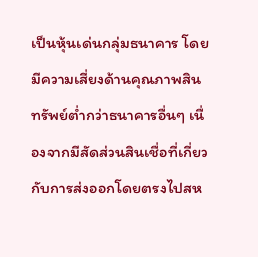เป็นหุ้นเด่นกลุ่มธนาคาร โดยมีความเสี่ยงด้านคุณภาพสินทรัพย์ต่ำกว่าธนาคารอื่นๆ เนื่องจากมีสัดส่วนสินเชื่อที่เกี่ยวกับการส่งออกโดยตรงไปสห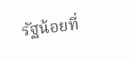รัฐน้อยที่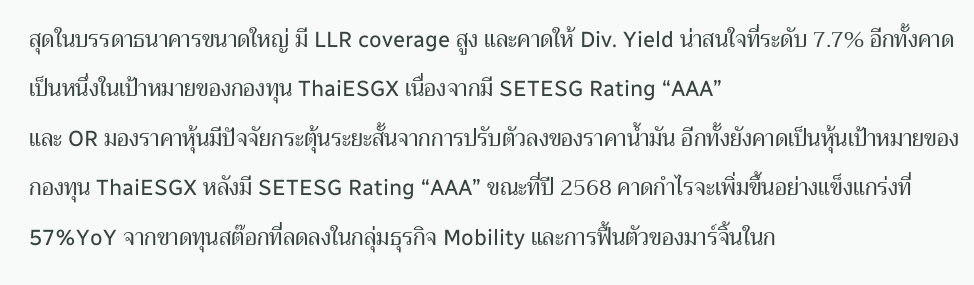สุดในบรรดาธนาคารขนาดใหญ่ มี LLR coverage สูง และคาดให้ Div. Yield น่าสนใจที่ระดับ 7.7% อีกทั้งคาดเป็นหนึ่งในเป้าหมายของกองทุน ThaiESGX เนื่องจากมี SETESG Rating “AAA”
และ OR มองราคาหุ้นมีปัจจัยกระตุ้นระยะสั้นจากการปรับตัวลงของราคาน้ำมัน อีกทั้งยังคาดเป็นหุ้นเป้าหมายของกองทุน ThaiESGX หลังมี SETESG Rating “AAA” ขณะที่ปี 2568 คาดกำไรจะเพิ่มขึ้นอย่างแข็งแกร่งที่ 57%YoY จากขาดทุนสต๊อกที่ลดลงในกลุ่มธุรกิจ Mobility และการฟื้นตัวของมาร์จิ้นในก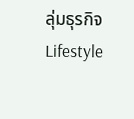ลุ่มธุรกิจ Lifestyle